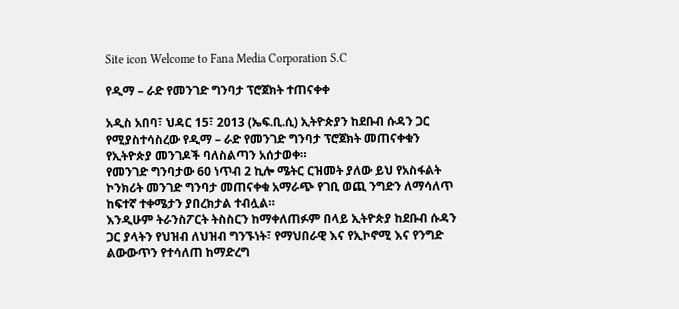Site icon Welcome to Fana Media Corporation S.C

የዲማ – ራድ የመንገድ ግንባታ ፕሮጀክት ተጠናቀቀ

አዲስ አበባ፣ ህዳር 15፣ 2013 (ኤፍ.ቢ.ሲ) ኢትዮጵያን ከደቡብ ሱዳን ጋር የሚያስተሳስረው የዲማ – ራድ የመንገድ ግንባታ ፕሮጀክት መጠናቀቁን የኢትዮጵያ መንገዶች ባለስልጣን አሰታወቀ።
የመንገድ ግንባታው 60 ነጥብ 2 ኪሎ ሜትር ርዝመት ያለው ይህ የአስፋልት ኮንክሪት መንገድ ግንባታ መጠናቀቁ አማራጭ የገቢ ወጪ ንግድን ለማሳለጥ ከፍተኛ ተቀሜታን ያበረክታል ተብሏል።
እንዲሁም ትራንስፖርት ትስስርን ከማቀለጠፉም በላይ ኢትዮጵያ ከደቡብ ሱዳን ጋር ያላትን የህዝብ ለህዝብ ግንኙነት፣ የማህበራዊ እና የኢኮኖሚ እና የንግድ ልውውጥን የተሳለጠ ከማድረግ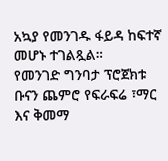አኳያ የመንገዱ ፋይዳ ከፍተኛ መሆኑ ተገልጿል።
የመንገድ ግንባታ ፕሮጀክቱ ቡናን ጨምሮ የፍራፍሬ ፣ማር እና ቅመማ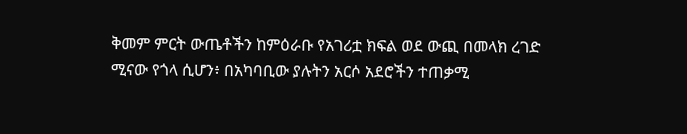ቅመም ምርት ውጤቶችን ከምዕራቡ የአገሪቷ ክፍል ወደ ውጪ በመላክ ረገድ ሚናው የጎላ ሲሆን፥ በአካባቢው ያሉትን አርሶ አደሮችን ተጠቃሚ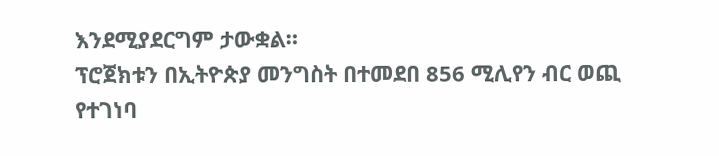እንደሚያደርግም ታውቋል።
ፕሮጀክቱን በኢትዮጵያ መንግስት በተመደበ 856 ሚሊየን ብር ወጪ የተገነባ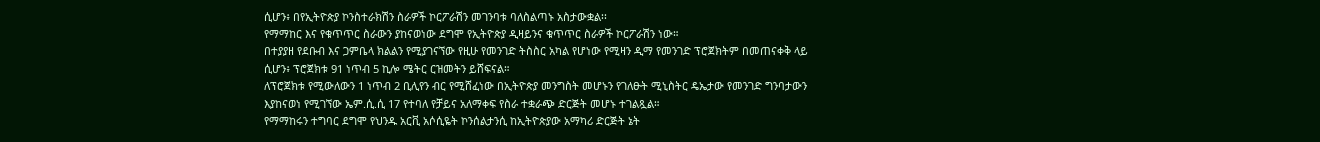ሲሆን፥ በየኢትዮጵያ ኮንስተራክሽን ስራዎች ኮርፖራሽን መገንባቱ ባለስልጣኑ አስታውቋል፡፡
የማማከር እና የቁጥጥር ስራውን ያከናወነው ደግሞ የኢትዮጵያ ዲዛይንና ቁጥጥር ስራዎች ኮርፖራሽን ነው።
በተያያዘ የደቡብ እና ጋምቤላ ክልልን የሚያገናኘው የዚሁ የመንገድ ትስስር አካል የሆነው የሚዛን ዲማ የመንገድ ፕሮጀክትም በመጠናቀቅ ላይ ሲሆን፥ ፕሮጀክቱ 91 ነጥብ 5 ኪሎ ሜትር ርዝመትን ይሸፍናል።
ለፕሮጀክቱ የሚውለውን 1 ነጥብ 2 ቢሊየን ብር የሚሸፈነው በኢትዮጵያ መንግስት መሆኑን የገለፁት ሚኒስትር ዴኤታው የመንገድ ግንባታውን እያከናወነ የሚገኘው ኤም.ሲ.ሲ 17 የተባለ የቻይና አለማቀፍ የስራ ተቋራጭ ድርጅት መሆኑ ተገልጿል።
የማማከሩን ተግባር ደግሞ የህንዱ አርቪ አሶሲዬት ኮንሰልታንሲ ከኢትዮጵያው አማካሪ ድርጅት ኔት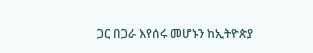ጋር በጋራ እየሰሩ መሆኑን ከኢትዮጵያ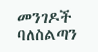መንገዶች ባለስልጣን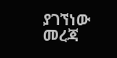ያገኘነው መረጃ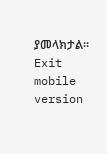ያመላክታል።
Exit mobile version